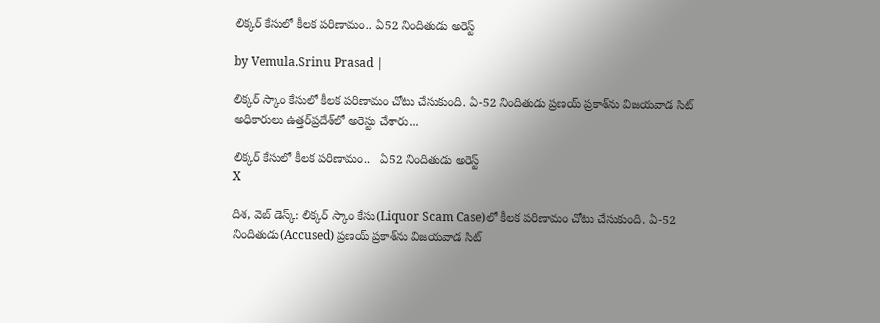లిక్కర్ కేసులో కీలక పరిణామం.. ఏ52 నిందితుడు అరెస్ట్

by Vemula.Srinu Prasad |

లిక్కర్ స్కాం కేసులో కీలక పరిణామం చోటు చేసుకుంది. ఏ-52 నిందితుడు ప్రణయ్‌ ప్రకాశ్‌‌ను విజయవాడ సిట్ అధికారులు ఉత్తర్‌ప్రదేశ్‌లో అరెస్టు చేశారు...

లిక్కర్ కేసులో కీలక పరిణామం..   ఏ52 నిందితుడు అరెస్ట్
X

దిశ, వెబ్ డెస్క్: లిక్కర్ స్కాం కేసు(Liquor Scam Case)లో కీలక పరిణామం చోటు చేసుకుంది. ఏ-52 నిందితుడు(Accused) ప్రణయ్‌ ప్రకాశ్‌‌ను విజయవాడ సిట్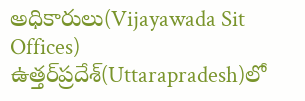అధికారులు(Vijayawada Sit Offices) ఉత్తర్‌ప్రదేశ్‌(Uttarapradesh)లో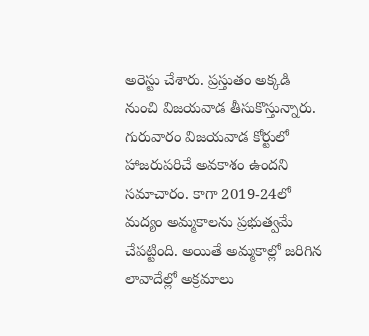అరెస్టు చేశారు. ప్రస్తుతం అక్కడి నుంచి విజయవాడ తీసుకొస్తున్నారు. గురువారం విజయవాడ కోర్టులో హాజరుపరిచే అవకాశం ఉందని సమాచారం. కాగా 2019-24లో మద్యం అమ్మకాలను ప్రభుత్వమే చేపట్టింది. అయితే అమ్మకాల్లో జరిగిన లావాదేల్లో అక్రమాలు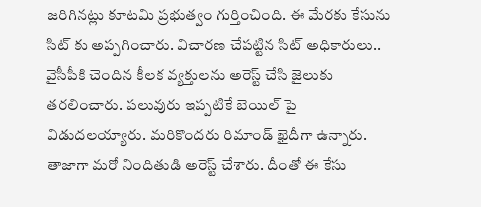జరిగినట్లు కూటమి ప్రభుత్వం గుర్తించింది. ఈ మేరకు కేసును సిట్ కు అప్పగించారు. విచారణ చేపట్టిన సిట్ అధికారులు.. వైసీపీకి చెందిన కీలక వ్యక్తులను అరెస్ట్ చేసి జైలుకు తరలించారు. పలువురు ఇప్పటికే బెయిల్ పై విడుదలయ్యారు. మరికొందరు రిమాండ్ ఖైదీగా ఉన్నారు. తాజాగా మరో నిందితుడి అరెస్ట్ చేశారు. దీంతో ఈ కేసు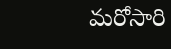మరోసారి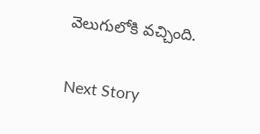వెలుగులోకి వచ్చింది.

Next Story